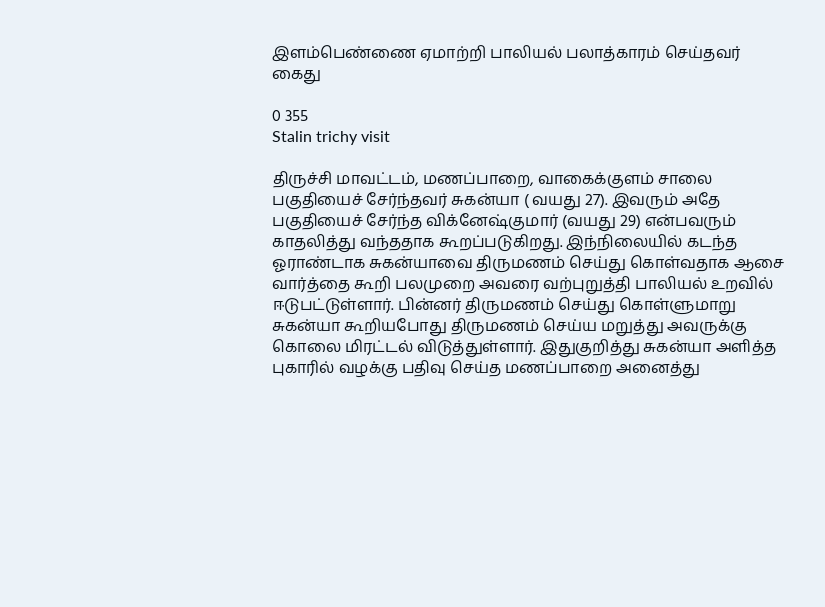இளம்பெண்ணை ஏமாற்றி பாலியல் பலாத்காரம் செய்தவர் கைது

0 355
Stalin trichy visit

திருச்சி மாவட்டம், மணப்பாறை, வாகைக்குளம் சாலை பகுதியைச் சேர்ந்தவர் சுகன்யா ( வயது 27). இவரும் அதே பகுதியைச் சேர்ந்த விக்னேஷ்குமார் (வயது 29) என்பவரும் காதலித்து வந்ததாக கூறப்படுகிறது. இந்நிலையில்‌ கடந்த ஓராண்டாக சுகன்யாவை திருமணம் செய்து கொள்வதாக ஆசை வார்த்தை கூறி பலமுறை அவரை வற்புறுத்தி பாலியல் உறவில் ஈடுபட்டுள்ளார். பின்னர் திருமணம் செய்து கொள்ளுமாறு சுகன்யா கூறியபோது திருமணம் செய்ய மறுத்து அவருக்கு கொலை மிரட்டல் விடுத்துள்ளார். இதுகுறித்து சுகன்யா அளித்த புகாரில் வழக்கு பதிவு செய்த மணப்பாறை அனைத்து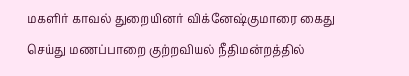மகளிர் காவல் துறையினர் விக்னேஷ்குமாரை கைது செய்து மணப்பாறை குற்றவியல் நீதிமன்றத்தில்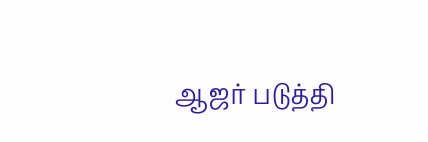ஆஜர் படுத்தி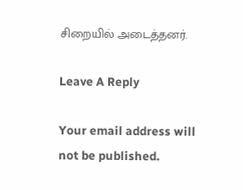சிறையில் அடைத்தனர்.

Leave A Reply

Your email address will not be published.